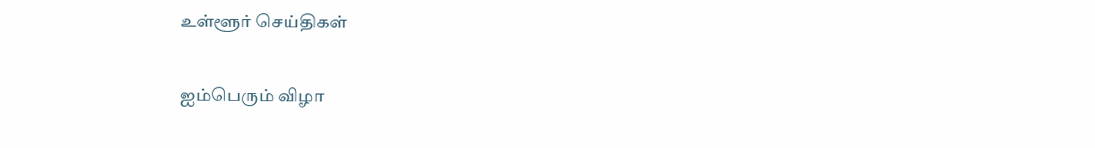உள்ளூர் செய்திகள்

ஐம்பெரும் விழா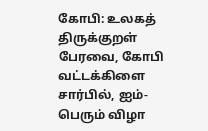கோபி: உலகத் திருக்குறள் பேரவை, கோபி வட்டக்கிளை சார்பில், ஐம்-பெரும் விழா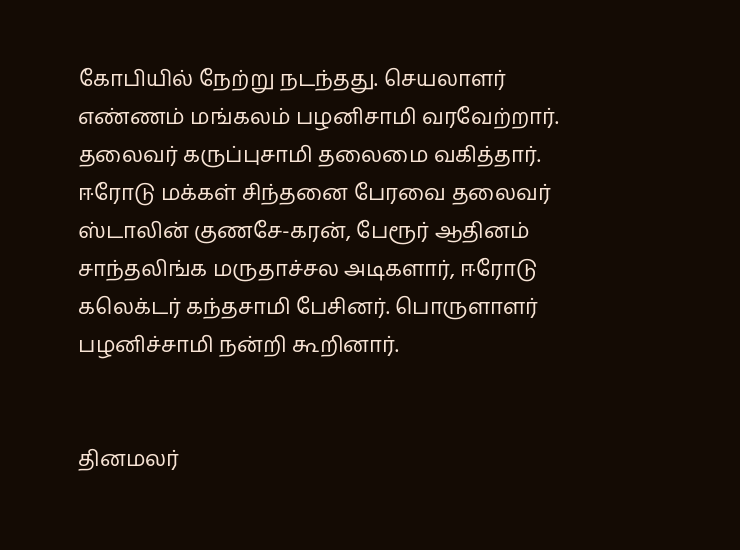கோபியில் நேற்று நடந்தது. செயலாளர் எண்ணம் மங்கலம் பழனிசாமி வரவேற்றார். தலைவர் கருப்புசாமி தலைமை வகித்தார். ஈரோடு மக்கள் சிந்தனை பேரவை தலைவர் ஸ்டாலின் குணசே-கரன், பேரூர் ஆதினம் சாந்தலிங்க மருதாச்சல அடிகளார், ஈரோடு கலெக்டர் கந்தசாமி பேசினர். பொருளாளர் பழனிச்சாமி நன்றி கூறினார்.


தினமலர்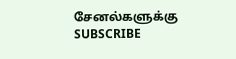சேனல்களுக்கு SUBSCRIBE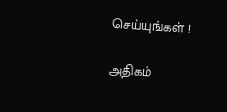செய்யுங்கள் !

அதிகம்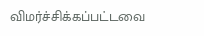விமர்ச்சிக்கப்பட்டவை